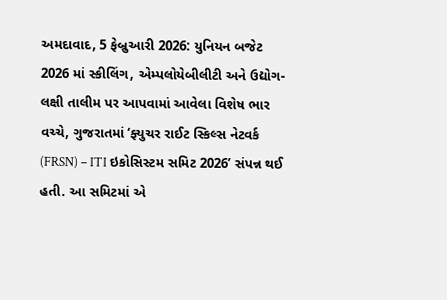અમદાવાદ, 5 ફેબ્રુઆરી 2026: યુનિયન બજેટ 2026 માં સ્કીલિંગ, એમ્પલોયેબીલીટી અને ઉદ્યોગ-લક્ષી તાલીમ પર આપવામાં આવેલા વિશેષ ભાર વચ્ચે, ગુજરાતમાં ‘ફ્યુચર રાઈટ સ્કિલ્સ નેટવર્ક (FRSN) – ITI ઇકોસિસ્ટમ સમિટ 2026’ સંપન્ન થઈ હતી. આ સમિટમાં એ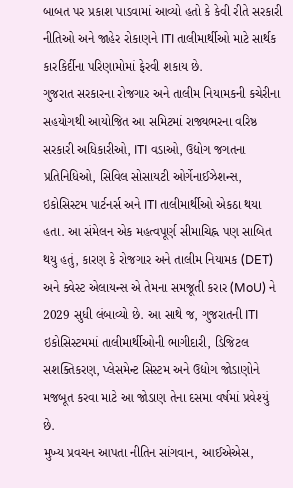બાબત પર પ્રકાશ પાડવામાં આવ્યો હતો કે કેવી રીતે સરકારી નીતિઓ અને જાહેર રોકાણને ITI તાલીમાર્થીઓ માટે સાર્થક કારકિર્દીના પરિણામોમાં ફેરવી શકાય છે.
ગુજરાત સરકારના રોજગાર અને તાલીમ નિયામકની કચેરીના સહયોગથી આયોજિત આ સમિટમાં રાજ્યભરના વરિષ્ઠ સરકારી અધિકારીઓ, ITI વડાઓ, ઉદ્યોગ જગતના પ્રતિનિધિઓ, સિવિલ સોસાયટી ઓર્ગેનાઈઝેશન્સ, ઇકોસિસ્ટમ પાર્ટનર્સ અને ITI તાલીમાર્થીઓ એકઠા થયા હતા. આ સંમેલન એક મહત્વપૂર્ણ સીમાચિહ્ન પણ સાબિત થયુ હતું, કારણ કે રોજગાર અને તાલીમ નિયામક (DET) અને ક્વેસ્ટ એલાયન્સ એ તેમના સમજૂતી કરાર (MoU) ને 2029 સુધી લંબાવ્યો છે. આ સાથે જ, ગુજરાતની ITI ઇકોસિસ્ટમમાં તાલીમાર્થીઓની ભાગીદારી, ડિજિટલ સશક્તિકરણ, પ્લેસમેન્ટ સિસ્ટમ અને ઉદ્યોગ જોડાણોને મજબૂત કરવા માટે આ જોડાણ તેના દસમા વર્ષમાં પ્રવેશ્યું છે.
મુખ્ય પ્રવચન આપતા નીતિન સાંગવાન, આઈએએસ,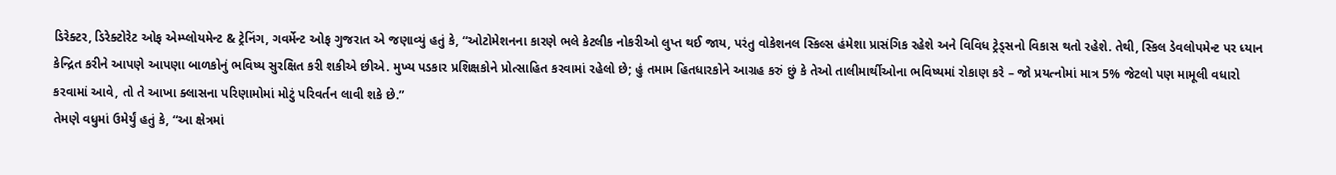ડિરેક્ટર, ડિરેક્ટોરેટ ઓફ એમ્પ્લોયમેન્ટ & ટ્રેનિંગ, ગવર્મેન્ટ ઓફ ગુજરાત એ જણાવ્યું હતું કે, “ઓટોમેશનના કારણે ભલે કેટલીક નોકરીઓ લુપ્ત થઈ જાય, પરંતુ વોકેશનલ સ્કિલ્સ હંમેશા પ્રાસંગિક રહેશે અને વિવિધ ટ્રેડ્સનો વિકાસ થતો રહેશે. તેથી, સ્કિલ ડેવલોપમેન્ટ પર ધ્યાન કેન્દ્રિત કરીને આપણે આપણા બાળકોનું ભવિષ્ય સુરક્ષિત કરી શકીએ છીએ. મુખ્ય પડકાર પ્રશિક્ષકોને પ્રોત્સાહિત કરવામાં રહેલો છે; હું તમામ હિતધારકોને આગ્રહ કરું છું કે તેઓ તાલીમાર્થીઓના ભવિષ્યમાં રોકાણ કરે – જો પ્રયત્નોમાં માત્ર 5% જેટલો પણ મામૂલી વધારો કરવામાં આવે, તો તે આખા ક્લાસના પરિણામોમાં મોટું પરિવર્તન લાવી શકે છે.”
તેમણે વધુમાં ઉમેર્યું હતું કે, “આ ક્ષેત્રમાં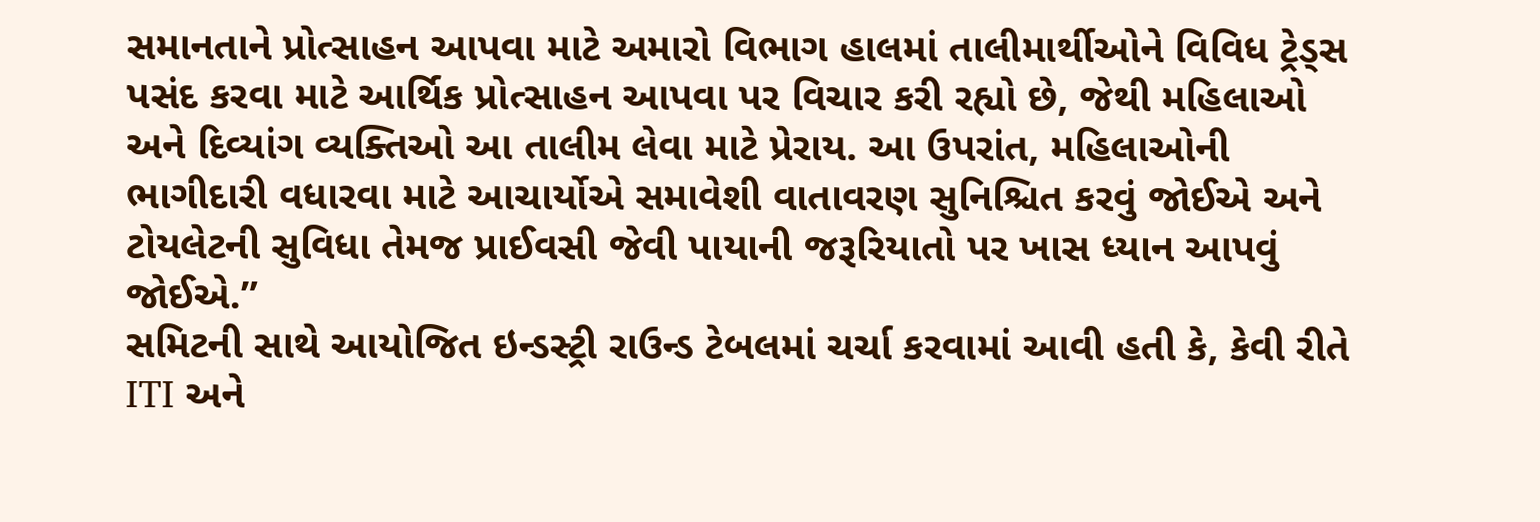સમાનતાને પ્રોત્સાહન આપવા માટે અમારો વિભાગ હાલમાં તાલીમાર્થીઓને વિવિધ ટ્રેડ્સ પસંદ કરવા માટે આર્થિક પ્રોત્સાહન આપવા પર વિચાર કરી રહ્યો છે, જેથી મહિલાઓ અને દિવ્યાંગ વ્યક્તિઓ આ તાલીમ લેવા માટે પ્રેરાય. આ ઉપરાંત, મહિલાઓની ભાગીદારી વધારવા માટે આચાર્યોએ સમાવેશી વાતાવરણ સુનિશ્ચિત કરવું જોઈએ અને ટોયલેટની સુવિધા તેમજ પ્રાઈવસી જેવી પાયાની જરૂરિયાતો પર ખાસ ધ્યાન આપવું જોઈએ.”
સમિટની સાથે આયોજિત ઇન્ડસ્ટ્રી રાઉન્ડ ટેબલમાં ચર્ચા કરવામાં આવી હતી કે, કેવી રીતે ITI અને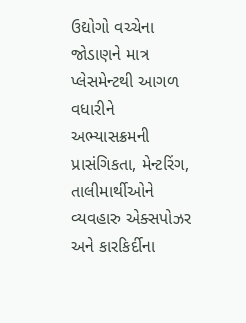ઉદ્યોગો વચ્ચેના જોડાણને માત્ર પ્લેસમેન્ટથી આગળ વધારીને અભ્યાસક્રમની પ્રાસંગિકતા, મેન્ટરિંગ, તાલીમાર્થીઓને વ્યવહારુ એક્સપોઝર અને કારકિર્દીના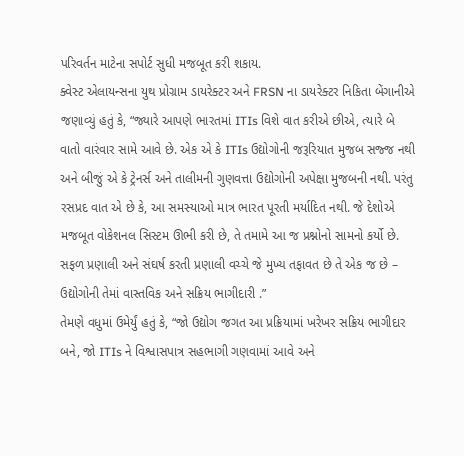પરિવર્તન માટેના સપોર્ટ સુધી મજબૂત કરી શકાય.
ક્વેસ્ટ એલાયન્સના યુથ પ્રોગ્રામ ડાયરેક્ટર અને FRSN ના ડાયરેક્ટર નિકિતા બેંગાનીએ જણાવ્યું હતું કે, “જ્યારે આપણે ભારતમાં ITIs વિશે વાત કરીએ છીએ, ત્યારે બે વાતો વારંવાર સામે આવે છે. એક એ કે ITIs ઉદ્યોગોની જરૂરિયાત મુજબ સજ્જ નથી અને બીજું એ કે ટ્રેનર્સ અને તાલીમની ગુણવત્તા ઉદ્યોગોની અપેક્ષા મુજબની નથી. પરંતુ રસપ્રદ વાત એ છે કે, આ સમસ્યાઓ માત્ર ભારત પૂરતી મર્યાદિત નથી. જે દેશોએ મજબૂત વોકેશનલ સિસ્ટમ ઊભી કરી છે, તે તમામે આ જ પ્રશ્નોનો સામનો કર્યો છે. સફળ પ્રણાલી અને સંઘર્ષ કરતી પ્રણાલી વચ્ચે જે મુખ્ય તફાવત છે તે એક જ છે – ઉદ્યોગોની તેમાં વાસ્તવિક અને સક્રિય ભાગીદારી .”
તેમણે વધુમાં ઉમેર્યું હતું કે, “જો ઉદ્યોગ જગત આ પ્રક્રિયામાં ખરેખર સક્રિય ભાગીદાર બને, જો ITIs ને વિશ્વાસપાત્ર સહભાગી ગણવામાં આવે અને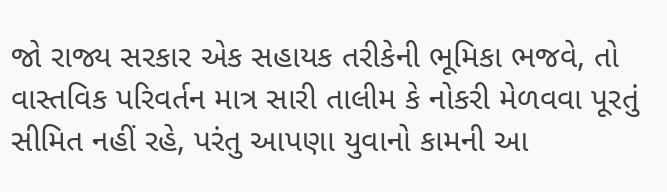જો રાજ્ય સરકાર એક સહાયક તરીકેની ભૂમિકા ભજવે, તો વાસ્તવિક પરિવર્તન માત્ર સારી તાલીમ કે નોકરી મેળવવા પૂરતું સીમિત નહીં રહે, પરંતુ આપણા યુવાનો કામની આ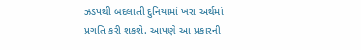ઝડપથી બદલાતી દુનિયામાં ખરા અર્થમાં પ્રગતિ કરી શકશે. આપણે આ પ્રકારની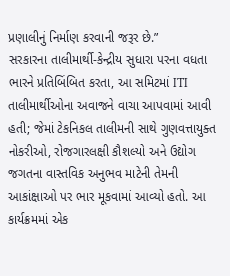પ્રણાલીનું નિર્માણ કરવાની જરૂર છે.”
સરકારના તાલીમાર્થી-કેન્દ્રીય સુધારા પરના વધતા ભારને પ્રતિબિંબિત કરતા, આ સમિટમાં ITI તાલીમાર્થીઓના અવાજને વાચા આપવામાં આવી હતી; જેમાં ટેકનિકલ તાલીમની સાથે ગુણવત્તાયુક્ત નોકરીઓ, રોજગારલક્ષી કૌશલ્યો અને ઉદ્યોગ જગતના વાસ્તવિક અનુભવ માટેની તેમની આકાંક્ષાઓ પર ભાર મૂકવામાં આવ્યો હતો. આ કાર્યક્રમમાં એક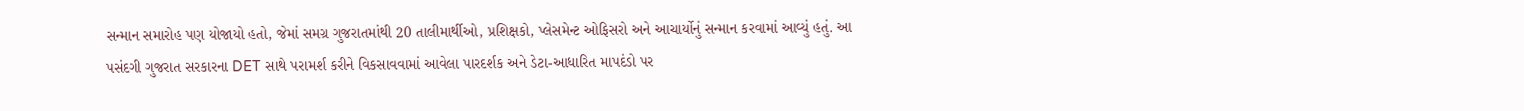સન્માન સમારોહ પણ યોજાયો હતો, જેમાં સમગ્ર ગુજરાતમાંથી 20 તાલીમાર્થીઓ, પ્રશિક્ષકો, પ્લેસમેન્ટ ઓફિસરો અને આચાર્યોનું સન્માન કરવામાં આવ્યું હતું. આ પસંદગી ગુજરાત સરકારના DET સાથે પરામર્શ કરીને વિકસાવવામાં આવેલા પારદર્શક અને ડેટા-આધારિત માપદંડો પર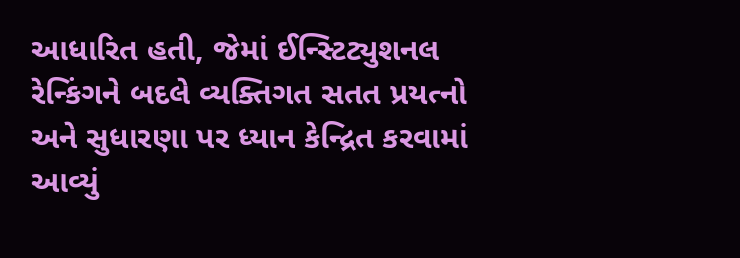આધારિત હતી, જેમાં ઈન્સ્ટિટ્યુશનલ રેન્કિંગને બદલે વ્યક્તિગત સતત પ્રયત્નો અને સુધારણા પર ધ્યાન કેન્દ્રિત કરવામાં આવ્યું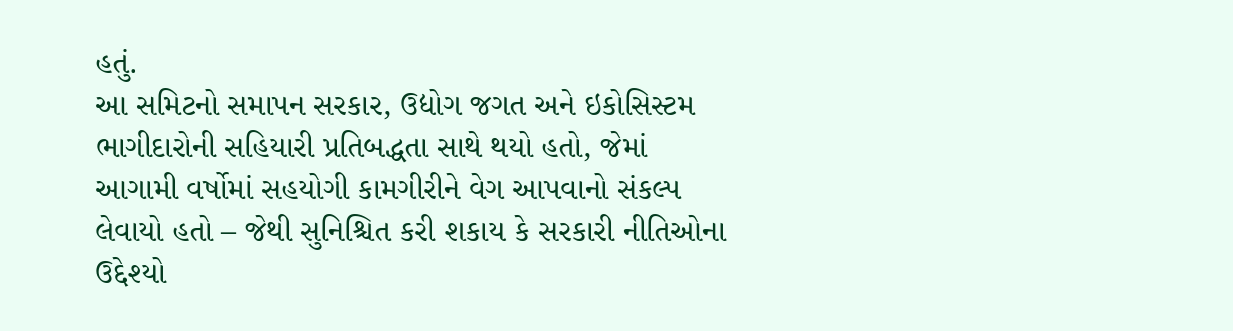હતું.
આ સમિટનો સમાપન સરકાર, ઉદ્યોગ જગત અને ઇકોસિસ્ટમ ભાગીદારોની સહિયારી પ્રતિબદ્ધતા સાથે થયો હતો, જેમાં આગામી વર્ષોમાં સહયોગી કામગીરીને વેગ આપવાનો સંકલ્પ લેવાયો હતો – જેથી સુનિશ્ચિત કરી શકાય કે સરકારી નીતિઓના ઉદ્દેશ્યો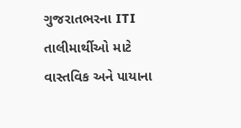ગુજરાતભરના ITI તાલીમાર્થીઓ માટે વાસ્તવિક અને પાયાના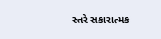સ્તરે સકારાત્મક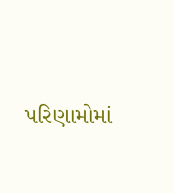પરિણામોમાં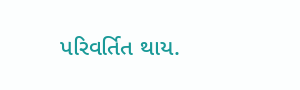પરિવર્તિત થાય.